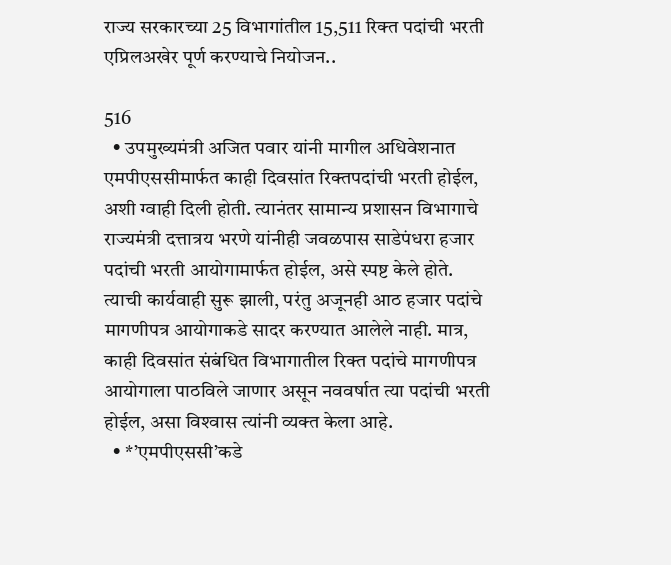राज्य सरकारच्या 25 विभागांतील 15,511 रिक्‍त पदांची भरती एप्रिलअखेर पूर्ण करण्याचे नियोजन..

516
  • उपमुख्यमंत्री अजित पवार यांनी मागील अधिवेशनात एमपीएससीमार्फत काही दिवसांत रिक्‍तपदांची भरती होईल, अशी ग्वाही दिली होती. त्यानंतर सामान्य प्रशासन विभागाचे राज्यमंत्री दत्तात्रय भरणे यांनीही जवळपास साडेपंधरा हजार पदांची भरती आयोगामार्फत होईल, असे स्पष्ट केले होते. त्याची कार्यवाही सुरू झाली, परंतु अजूनही आठ हजार पदांचे मागणीपत्र आयोगाकडे सादर करण्यात आलेले नाही. मात्र, काही दिवसांत संबंधित विभागातील रिक्‍त पदांचे मागणीपत्र आयोगाला पाठविले जाणार असून नववर्षात त्या पदांची भरती होईल, असा विश्‍वास त्यांनी व्यक्‍त केला आहे.
  • *’एमपीएससी’कडे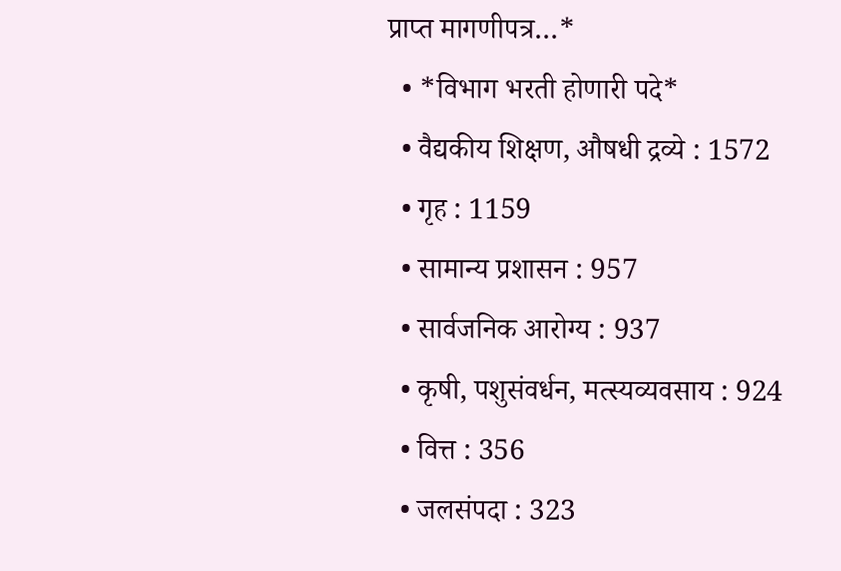प्राप्त मागणीपत्र…*
  • *विभाग भरती होणारी पदे*
  • वैद्यकीय शिक्षण, औषधी द्रव्ये : 1572
  • गृह : 1159
  • सामान्य प्रशासन : 957
  • सार्वजनिक आरोग्य : 937
  • कृषी, पशुसंवर्धन, मत्स्यव्यवसाय : 924
  • वित्त : 356
  • जलसंपदा : 323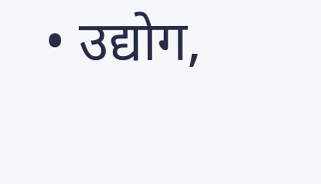• उद्योग,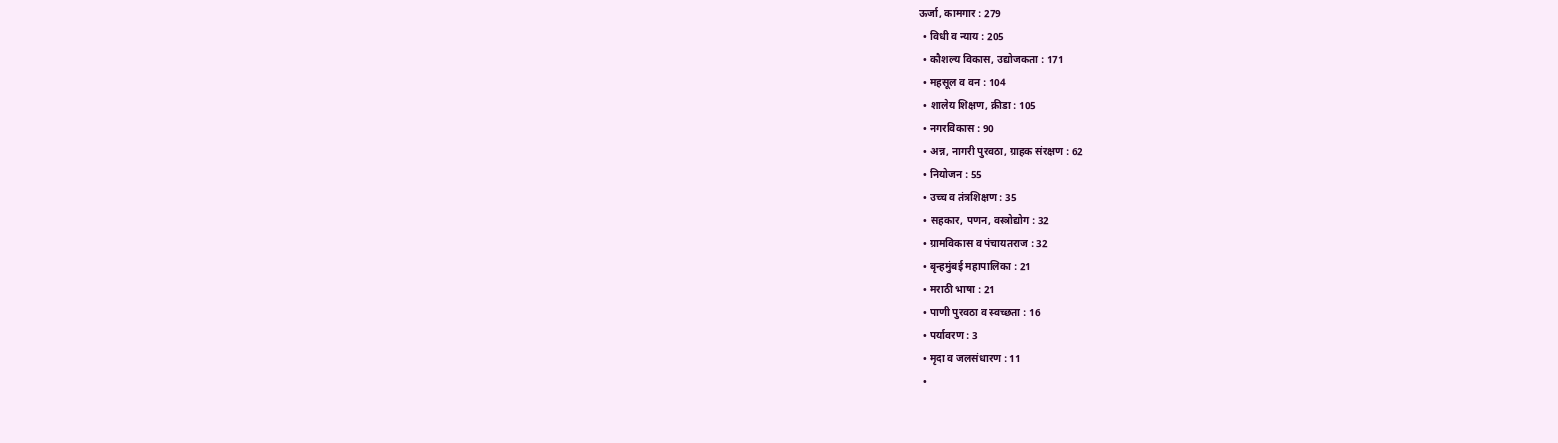ऊर्जा, कामगार : 279
  • विधी व न्याय : 205
  • कौशल्य विकास, उद्योजकता : 171
  • महसूल व वन : 104
  • शालेय शिक्षण, क्रीडा : 105
  • नगरविकास : 90
  • अन्न, नागरी पुरवठा, ग्राहक संरक्षण : 62
  • नियोजन : 55
  • उच्च व तंत्रशिक्षण : 35
  • सहकार, पणन, वस्त्रोद्योग : 32
  • ग्रामविकास व पंचायतराज : 32
  • बृन्हमुंबई महापालिका : 21
  • मराठी भाषा : 21
  • पाणी पुरवठा व स्वच्छता : 16
  • पर्यावरण : 3
  • मृदा व जलसंधारण : 11
  •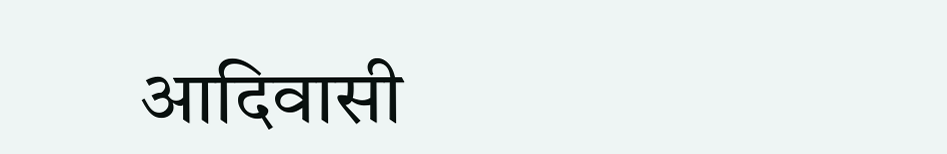आदिवासी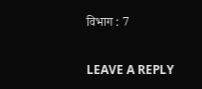विभाग : 7

LEAVE A REPLY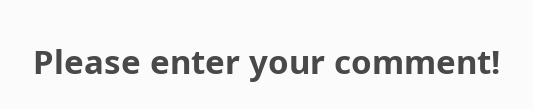Please enter your comment!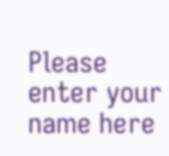Please enter your name here